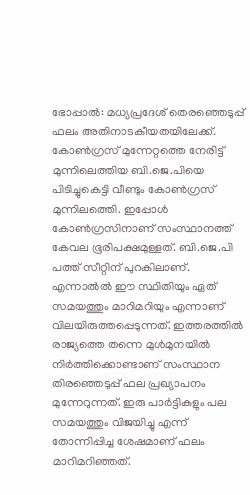ഭോപ്പാൽ: മധ്യപ്രദേശ് തെരഞ്ഞെടുപ്പ് ഫലം അതിനാടകീയതയിലേക്ക്. കോൺഗ്രസ് മുന്നേറ്റത്തെ നേരിട്ട് മുന്നിലെത്തിയ ബി.ജെ.പിയെ പിടിച്ചുകെട്ടി വീണ്ടും കോൺഗ്രസ് മുന്നിലത്തെി. ഇപ്പോൾ കോൺഗ്രസിനാണ് സംസ്ഥാനത്ത് കേവല ഭൂരിപക്ഷമുള്ളത്. ബി.ജെ.പി പത്ത് സീറ്റിന് പുറകിലാണ്. എന്നാൽൽ ഈ സ്ഥിതിയും ഏത് സമയത്തും മാറിമറിയും എന്നാണ് വിലയിരുത്തപ്പെടുന്നത്. ഇത്തരത്തിൽ രാജ്യത്തെ തന്നെ മുൾമുനയിൽ നിർത്തിക്കൊണ്ടാണ് സംസ്ഥാന തിരഞ്ഞെടുപ്പ് ഫല പ്രഖ്യാപനം മുന്നേറുന്നത്. ഇരു പാർട്ടികളും പല സമയത്തും വിജയിച്ചു എന്ന് തോന്നിപ്പിച്ച ശേഷമാണ് ഫലം മാറിമറിഞ്ഞത്.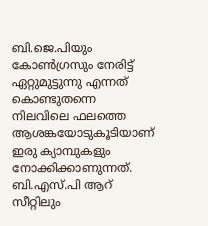ബി.ജെ.പിയും കോൺഗ്രസും നേരിട്ട് ഏറ്റുമുട്ടുന്നു എന്നത് കൊണ്ടുതന്നെ നിലവിലെ ഫലത്തെ ആശങ്കയോടുകൂടിയാണ് ഇരു ക്യാമ്പുകളും നോക്കിക്കാണുന്നത്. ബി.എസ്.പി ആറ് സീറ്റിലും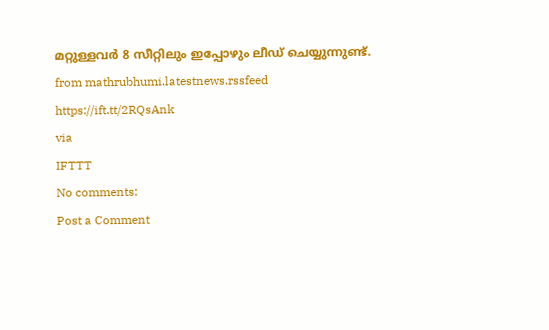മറ്റുള്ളവർ 8 സീറ്റിലും ഇപ്പോഴും ലീഡ് ചെയ്യുന്നുണ്ട്.
from mathrubhumi.latestnews.rssfeed https://ift.tt/2RQsAnk
via
IFTTT
No comments:
Post a Comment